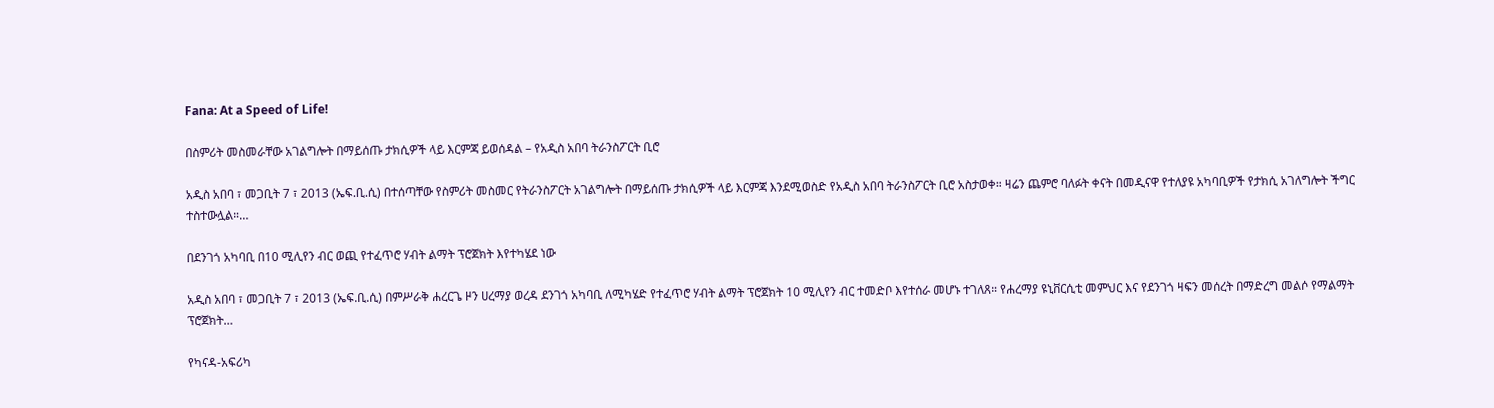Fana: At a Speed of Life!

በስምሪት መስመራቸው አገልግሎት በማይሰጡ ታክሲዎች ላይ እርምጃ ይወሰዳል – የአዲስ አበባ ትራንስፖርት ቢሮ

አዲስ አበባ ፣ መጋቢት 7 ፣ 2013 (ኤፍ.ቢ.ሲ) በተሰጣቸው የስምሪት መስመር የትራንስፖርት አገልግሎት በማይሰጡ ታክሲዎች ላይ እርምጃ እንደሚወስድ የአዲስ አበባ ትራንስፖርት ቢሮ አስታወቀ። ዛሬን ጨምሮ ባለፉት ቀናት በመዲናዋ የተለያዩ አካባቢዎች የታክሲ አገለግሎት ችግር ተስተውሏል።…

በደንገጎ አካባቢ በ10 ሚሊየን ብር ወጪ የተፈጥሮ ሃብት ልማት ፕሮጀክት እየተካሄደ ነው

አዲስ አበባ ፣ መጋቢት 7 ፣ 2013 (ኤፍ.ቢ.ሲ) በምሥራቅ ሐረርጌ ዞን ሀረማያ ወረዳ ደንገጎ አካባቢ ለሚካሄድ የተፈጥሮ ሃብት ልማት ፕሮጀክት 10 ሚሊየን ብር ተመድቦ እየተሰራ መሆኑ ተገለጸ። የሐረማያ ዩኒቨርሲቲ መምህር እና የደንገጎ ዛፍን መሰረት በማድረግ መልሶ የማልማት ፕሮጀክት…

የካናዳ-አፍሪካ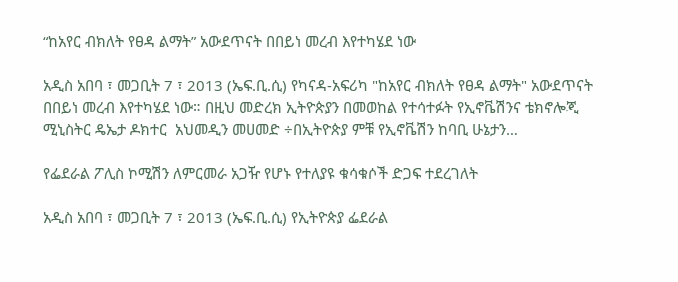“ከአየር ብክለት የፀዳ ልማት” አውደጥናት በበይነ መረብ እየተካሄደ ነው

አዲስ አበባ ፣ መጋቢት 7 ፣ 2013 (ኤፍ.ቢ.ሲ) የካናዳ-አፍሪካ "ከአየር ብክለት የፀዳ ልማት" አውደጥናት በበይነ መረብ እየተካሄደ ነው። በዚህ መድረክ ኢትዮጵያን በመወከል የተሳተፉት የኢኖቬሽንና ቴክኖሎጂ ሚኒስትር ዴኤታ ዶክተር  አህመዲን መሀመድ ÷በኢትዮጵያ ምቹ የኢኖቬሽን ከባቢ ሁኔታን…

የፌደራል ፖሊስ ኮሚሽን ለምርመራ አጋዥ የሆኑ የተለያዩ ቁሳቁሶች ድጋፍ ተደረገለት

አዲስ አበባ ፣ መጋቢት 7 ፣ 2013 (ኤፍ.ቢ.ሲ) የኢትዮጵያ ፌደራል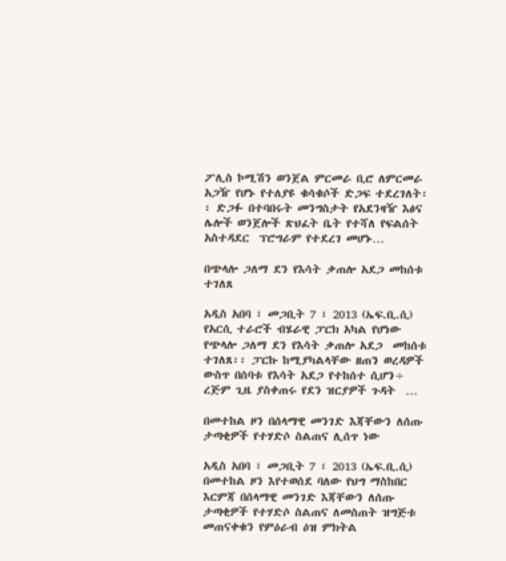ፖሊስ ኮሚሽን ወንጀል ምርመራ ቢሮ ለምርመራ አጋዥ የሆኑ የተለያዩ ቁሳቁሶች ድጋፍ ተደረገለት፡፡ ድጋፉ በተባበሩት መንግስታት የአደንዛዥ እፅና ሌሎች ወንጀሎች ጽህፈት ቤት የተሻለ የፍልሰት አስተዳደር  ፕሮግራም የተደረገ መሆኑ…

በጭላሎ ጋለማ ደን የእሳት ቃጠሎ አደጋ መከሰቱ ተገለጸ

አዲስ አበባ ፣ መጋቢት 7 ፣ 2013 (ኤፍ.ቢ.ሲ) የአርሲ ተራሮች ብሄራዊ ፓርክ አካል የሆነው የጭላሎ ጋለማ ደን የእሳት ቃጠሎ አደጋ  መከሰቱ ተገለጸ፡፡ ፓርኩ ከሚያካልላቸው ዘጠን ወረዳዎች ውስጥ በሰባቱ የእሳት አደጋ የተከሰተ ሲሆን÷ ረጅም ጊዜ ያስቀጠሩ የደን ዝርያዎች ጉዳት  …

በመተከል ዞን በሰላማዊ መንገድ እጃቸውን ለሰጡ ታጣቂዎች የተሃድሶ ስልጠና ሊሰጥ ነው

አዲስ አበባ ፣ መጋቢት 7 ፣ 2013 (ኤፍ.ቢ.ሲ) በመተከል ዞን እየተወሰደ ባለው የህግ ማስከበር እርምጃ በሰላማዊ መንገድ እጃቸውን ለሰጡ ታጣቂዎች የተሃድሶ ስልጠና ለመስጠት ዝግጅቱ መጠናቀቁን የምዕራብ ዕዝ ምክትል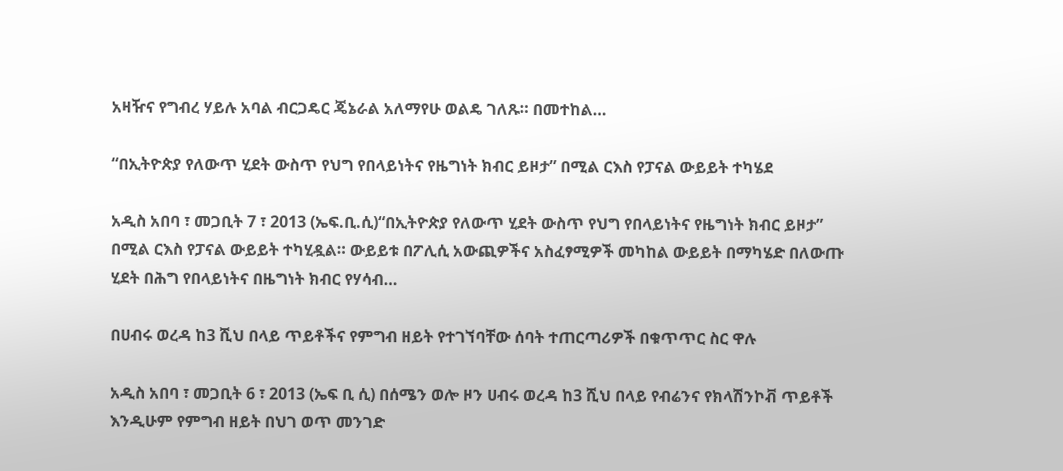አዛዥና የግብረ ሃይሉ አባል ብርጋዴር ጄኔራል አለማየሁ ወልዴ ገለጹ። በመተከል…

“በኢትዮጵያ የለውጥ ሂደት ውስጥ የህግ የበላይነትና የዜግነት ክብር ይዞታ” በሚል ርእስ የፓናል ውይይት ተካሄደ

አዲስ አበባ ፣ መጋቢት 7 ፣ 2013 (ኤፍ.ቢ.ሲ)“በኢትዮጵያ የለውጥ ሂደት ውስጥ የህግ የበላይነትና የዜግነት ክብር ይዞታ” በሚል ርእስ የፓናል ውይይት ተካሂዷል። ውይይቱ በፖሊሲ አውጪዎችና አስፈፃሚዎች መካከል ውይይት በማካሄድ በለውጡ ሂደት በሕግ የበላይነትና በዜግነት ክብር የሃሳብ…

በሀብሩ ወረዳ ከ3 ሺህ በላይ ጥይቶችና የምግብ ዘይት የተገኘባቸው ሰባት ተጠርጣሪዎች በቁጥጥር ስር ዋሉ

አዲስ አበባ ፣ መጋቢት 6 ፣ 2013 (ኤፍ ቢ ሲ) በሰሜን ወሎ ዞን ሀብሩ ወረዳ ከ3 ሺህ በላይ የብሬንና የክላሽንኮቭ ጥይቶች እንዲሁም የምግብ ዘይት በህገ ወጥ መንገድ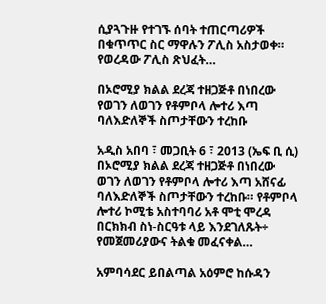ሲያጓጉዙ የተገኙ ሰባት ተጠርጣሪዎች በቁጥጥር ስር ማዋሉን ፖሊስ አስታወቀ። የወረዳው ፖሊስ ጽህፈት…

በኦሮሚያ ክልል ደረጃ ተዘጋጅቶ በነበረው የወገን ለወገን የቶምቦላ ሎተሪ እጣ ባለእድለኞች ስጦታቸውን ተረከቡ

አዲስ አበባ ፣ መጋቢት 6 ፣ 2013 (ኤፍ ቢ ሲ) በኦሮሚያ ክልል ደረጃ ተዘጋጅቶ በነበረው ወገን ለወገን የቶምቦላ ሎተሪ እጣ አሸናፊ ባለእድለኞች ስጦታቸውን ተረከቡ። የቶምቦላ ሎተሪ ኮሚቴ አስተባባሪ አቶ ሞቲ ሞረዳ በርክክብ ስነ-ስርዓቱ ላይ እንደገለጹት÷ የመጀመሪያውና ትልቁ መፈናቀል…

አምባሳደር ይበልጣል አዕምሮ ከሱዳን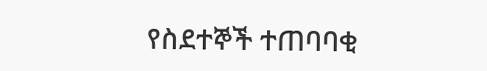የስደተኞች ተጠባባቂ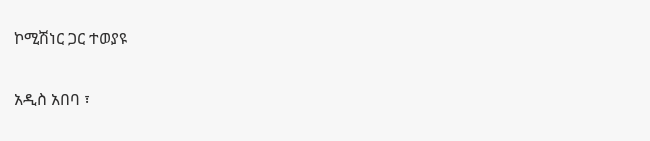ኮሚሽነር ጋር ተወያዩ

አዲስ አበባ ፣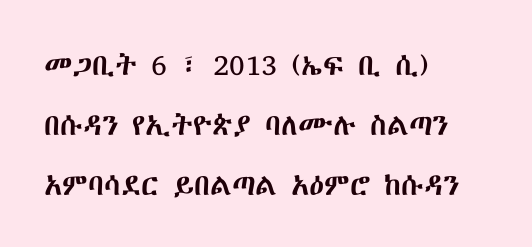መጋቢት 6 ፣ 2013 (ኤፍ ቢ ሲ) በሱዳን የኢትዮጵያ ባለሙሉ ስልጣን አምባሳደር ይበልጣል አዕምሮ ከሱዳን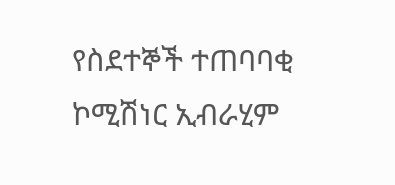የስደተኞች ተጠባባቂ ኮሚሽነር ኢብራሂም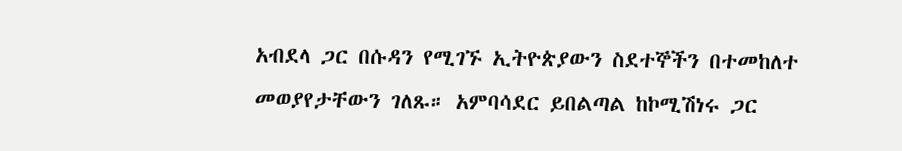አብደላ ጋር በሱዳን የሚገኙ ኢትዮጵያውን ስደተኞችን በተመከለተ መወያየታቸውን ገለጹ። አምባሳደር ይበልጣል ከኮሚሽነሩ ጋር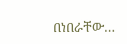በነበራቸው…